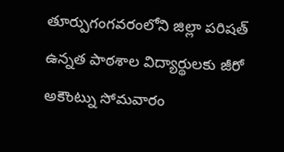తూర్పుగంగవరంలోని జిల్లా పరిషత్ ఉన్నత పాఠశాల విద్యార్థులకు జీరో అకౌంట్ను సోమవారం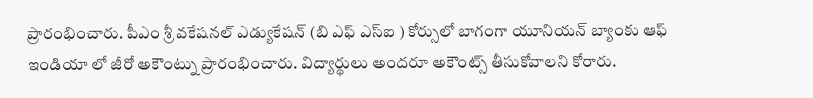ప్రారంభించారు. పీఎం శ్రీ వకేషనల్ ఎడ్యుకేషన్ (బి ఎఫ్ ఎస్ఐ ) కోర్సులో బాగంగా యూనియన్ బ్యాంకు ఆఫ్ ఇండియా లో జీరో అకౌంట్ను ప్రారంభించారు. విద్యార్థులు అందరూ అకౌంట్స్ తీసుకోవాలని కోరారు.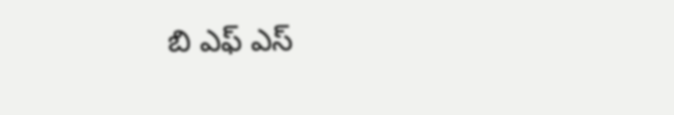బి ఎఫ్ ఎస్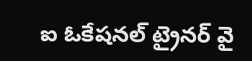ఐ ఓకేషనల్ ట్రైనర్ వై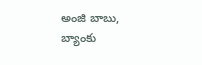అంజి బాబు, బ్యాంకు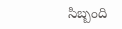సిబ్బంది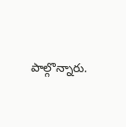పాల్గొన్నారు.